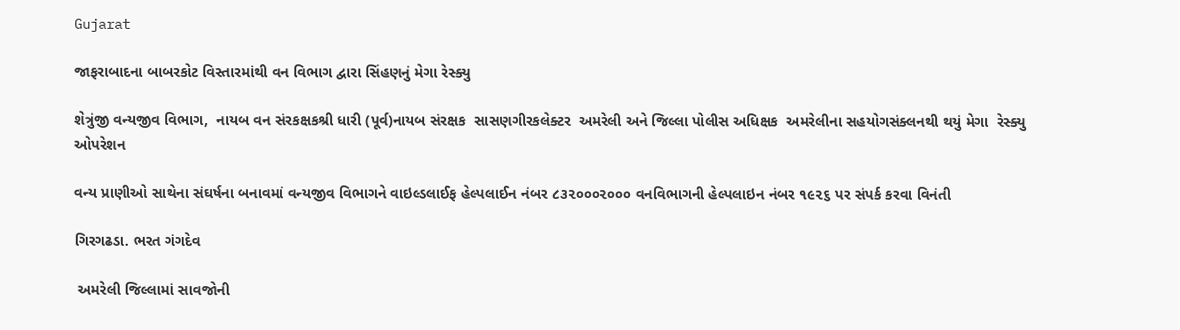Gujarat

જાફરાબાદના બાબરકોટ વિસ્તારમાંથી વન વિભાગ દ્વારા સિંહણનું મેગા રેસ્ક્યુ

શેત્રુંજી વન્યજીવ વિભાગ,  નાયબ વન સંરકક્ષકશ્રી ધારી (પૂર્વ)નાયબ સંરક્ષક  સાસણગીરકલેક્ટર  અમરેલી અને જિલ્લા પોલીસ અધિક્ષક  અમરેલીના સહયોગસંક્લનથી થયું મેગા  રેસ્ક્યુ ઓપરેશન

વન્ય પ્રાણીઓ સાથેના સંઘર્ષના બનાવમાં વન્યજીવ વિભાગને વાઇલ્ડલાઈફ હેલ્પલાઈન નંબર ૮૩૨૦૦૦૨૦૦૦ વનવિભાગની હેલ્પલાઇન નંબર ૧૯૨૬ પર સંપર્ક કરવા વિનંતી

ગિરગઢડા. ભરત ગંગદેવ

 અમરેલી જિલ્લામાં સાવજોની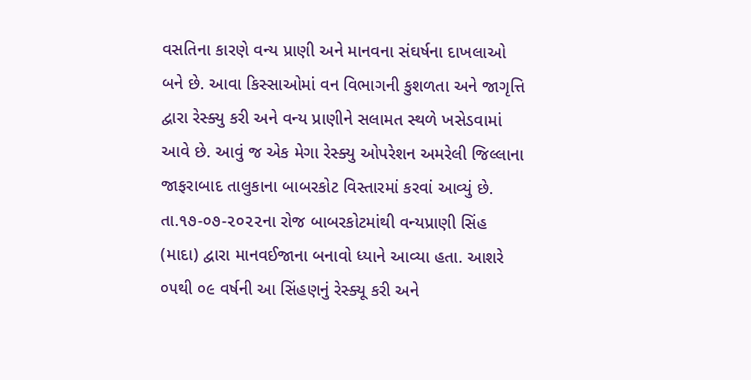વસતિના કારણે વન્ય પ્રાણી અને માનવના સંઘર્ષના દાખલાઓ બને છે. આવા કિસ્સાઓમાં વન વિભાગની કુશળતા અને જાગૃત્તિ દ્વારા રેસ્ક્યુ કરી અને વન્ય પ્રાણીને સલામત સ્થળે ખસેડવામાં આવે છે. આવું જ એક મેગા રેસ્ક્યુ ઓપરેશન અમરેલી જિલ્લાના જાફરાબાદ તાલુકાના બાબરકોટ વિસ્તારમાં કરવાં આવ્યું છે. તા.૧૭-૦૭-૨૦૨૨ના રોજ બાબરકોટમાંથી વન્યપ્રાણી સિંહ (માદા) દ્વારા માનવઈજાના બનાવો ધ્યાને આવ્યા હતા. આશરે ૦૫થી ૦૯ વર્ષની આ સિંહણનું રેસ્ક્યૂ કરી અને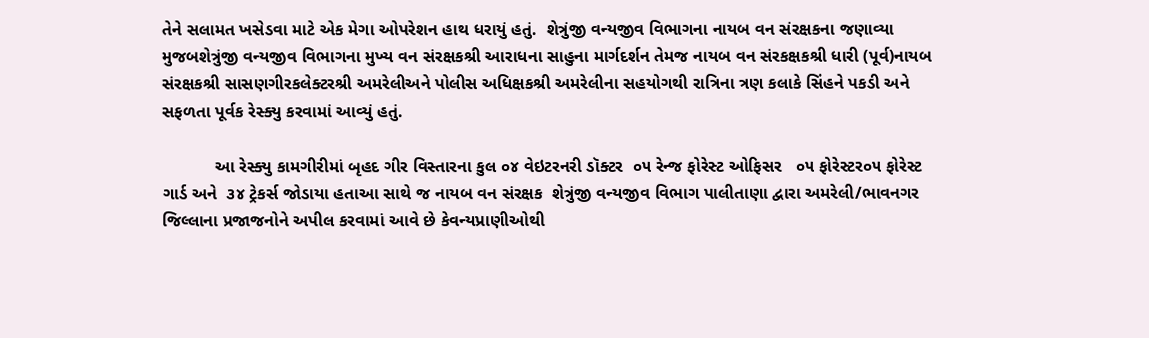તેને સલામત ખસેડવા માટે એક મેગા ઓપરેશન હાથ ધરાયું હતું.  શેત્રુંજી વન્યજીવ વિભાગના નાયબ વન સંરક્ષકના જણાવ્યા મુજબશેત્રુંજી વન્યજીવ વિભાગના મુખ્ય વન સંરક્ષકશ્રી આરાધના સાહુના માર્ગદર્શન તેમજ નાયબ વન સંરકક્ષકશ્રી ધારી (પૂર્વ)નાયબ સંરક્ષકશ્રી સાસણગીરકલેક્ટરશ્રી અમરેલીઅને પોલીસ અધિક્ષકશ્રી અમરેલીના સહયોગથી રાત્રિના ત્રણ કલાકે સિંહને પકડી અને સફળતા પૂર્વક રેસ્ક્યુ કરવામાં આવ્યું હતું.

           આ રેસ્ક્યુ કામગીરીમાં બૃહદ ગીર વિસ્તારના કુલ ૦૪ વેઇટરનરી ડૉક્ટર  ૦૫ રેન્જ ફોરેસ્ટ ઓફિસર   ૦૫ ફોરેસ્ટર૦૫ ફોરેસ્ટ ગાર્ડ અને  ૩૪ ટ્રેકર્સ જોડાયા હતાઆ સાથે જ નાયબ વન સંરક્ષક  શેત્રુંજી વન્યજીવ વિભાગ પાલીતાણા દ્વારા અમરેલી/ભાવનગર જિલ્લાના પ્રજાજનોને અપીલ કરવામાં આવે છે કેવન્યપ્રાણીઓથી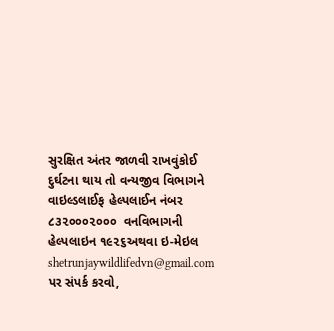સુરક્ષિત અંતર જાળવી રાખવુંકોઈ દુર્ઘટના થાય તો વન્યજીવ વિભાગને વાઇલ્ડલાઈફ હેલ્પલાઈન નંબર ૮૩૨૦૦૦૨૦૦૦  વનવિભાગની હેલ્પલાઇન ૧૯૨૬અથવા ઇ-મેઇલ shetrunjaywildlifedvn@gmail.com પર સંપર્ક કરવો,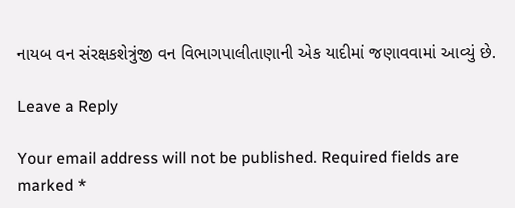નાયબ વન સંરક્ષકશેત્રુંજી વન વિભાગપાલીતાણાની એક યાદીમાં જણાવવામાં આવ્યું છે.

Leave a Reply

Your email address will not be published. Required fields are marked *